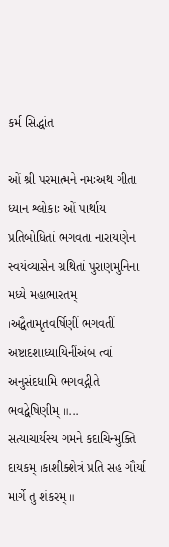કર્મ સિદ્ધાંત

ઓં શ્રી પરમાત્મને નમઃઅથ ગીતા ધ્યાન શ્લોકાઃ ઓં પાર્થાય પ્રતિબોધિતાં ભગવતા નારાયણેન સ્વયંવ્યાસેન ગ્રથિતાં પુરાણમુનિના મધ્યે મહાભારતમ્ ।અદ્વૈતામૃતવર્ષિણીં ભગવતીં અષ્ટાદશાધ્યાયિનીંઅંબ ત્વાં અનુસંદધામિ ભગવદ્ગીતે ભવદ્વેષિણીમ્ ॥...
સત્યાચાર્યસ્ય ગમને કદાચિન્મુક્તિ દાયકમ્ ।કાશીક્શેત્રં પ્રતિ સહ ગૌર્યા માર્ગે તુ શંકરમ્ ॥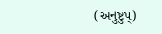(અનુષ્ટુપ્)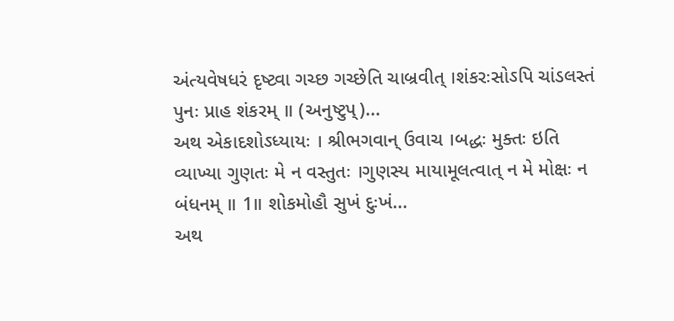અંત્યવેષધરં દૃષ્ટ્વા ગચ્છ ગચ્છેતિ ચાબ્રવીત્ ।શંકરઃસોઽપિ ચાંડલસ્તં પુનઃ પ્રાહ શંકરમ્ ॥ (અનુષ્ટુપ્)...
અથ એકાદશોઽધ્યાયઃ । શ્રીભગવાન્ ઉવાચ ।બદ્ધઃ મુક્તઃ ઇતિ વ્યાખ્યા ગુણતઃ મે ન વસ્તુતઃ ।ગુણસ્ય માયામૂલત્વાત્ ન મે મોક્ષઃ ન બંધનમ્ ॥ 1॥ શોકમોહૌ સુખં દુઃખં...
અથ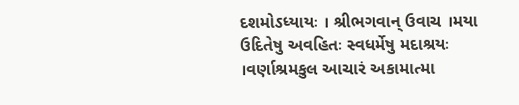દશમોઽધ્યાયઃ । શ્રીભગવાન્ ઉવાચ ।મયા ઉદિતેષુ અવહિતઃ સ્વધર્મેષુ મદાશ્રયઃ ।વર્ણાશ્રમકુલ આચારં અકામાત્મા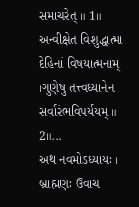સમાચરેત્ ॥ 1॥ અન્વીક્ષેત વિશુદ્ધાત્મા દેહિનાં વિષયાત્મનામ્ ।ગુણેષુ તત્ત્વધ્યાનેન સર્વારંભવિપર્યયમ્ ॥ 2॥...
અથ નવમોઽધ્યાયઃ । બ્રાહ્મણઃ ઉવાચ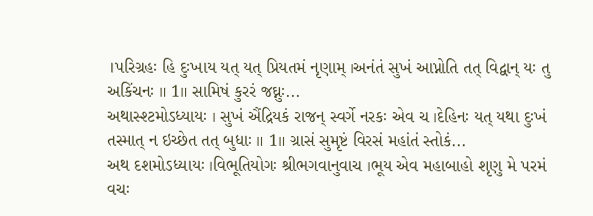।પરિગ્રહઃ હિ દુઃખાય યત્ યત્ પ્રિયતમં નૃણામ્ ।અનંતં સુખં આપ્નોતિ તત્ વિદ્વાન્ યઃ તુ અકિંચનઃ ॥ 1॥ સામિષં કુરરં જઘ્નુઃ...
અથાસ્શ્ટમોઽધ્યાયઃ । સુખં ઐંદ્રિયકં રાજન્ સ્વર્ગે નરકઃ એવ ચ ।દેહિનઃ યત્ યથા દુઃખં તસ્માત્ ન ઇચ્છેત તત્ બુધાઃ ॥ 1॥ ગ્રાસં સુમૃષ્ટં વિરસં મહાંતં સ્તોકં...
અથ દશમોઽધ્યાયઃ ।વિભૂતિયોગઃ શ્રીભગવાનુવાચ ।ભૂય એવ મહાબાહો શૃણુ મે પરમં વચઃ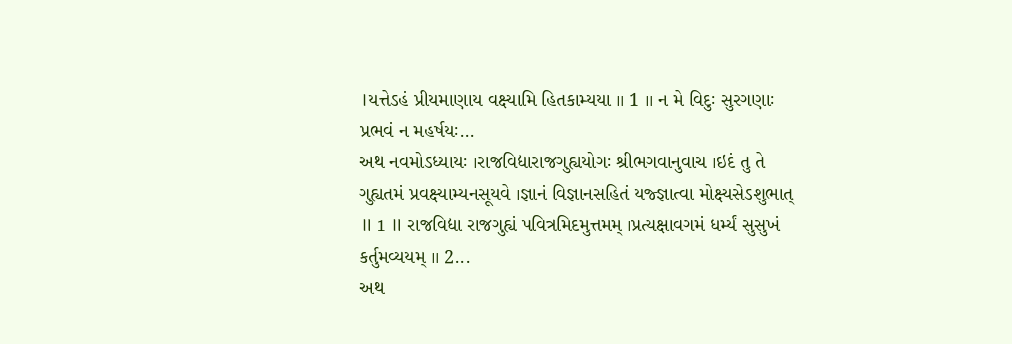।યત્તેઽહં પ્રીયમાણાય વક્ષ્યામિ હિતકામ્યયા ॥ 1 ॥ ન મે વિદુઃ સુરગણાઃ પ્રભવં ન મહર્ષયઃ...
અથ નવમોઽધ્યાયઃ ।રાજવિદ્યારાજગુહ્યયોગઃ શ્રીભગવાનુવાચ ।ઇદં તુ તે ગુહ્યતમં પ્રવક્ષ્યામ્યનસૂયવે ।જ્ઞાનં વિજ્ઞાનસહિતં યજ્જ્ઞાત્વા મોક્ષ્યસેઽશુભાત્ ॥ 1 ॥ રાજવિદ્યા રાજગુહ્યં પવિત્રમિદમુત્તમમ્ ।પ્રત્યક્ષાવગમં ધર્મ્યં સુસુખં કર્તુમવ્યયમ્ ॥ 2...
અથ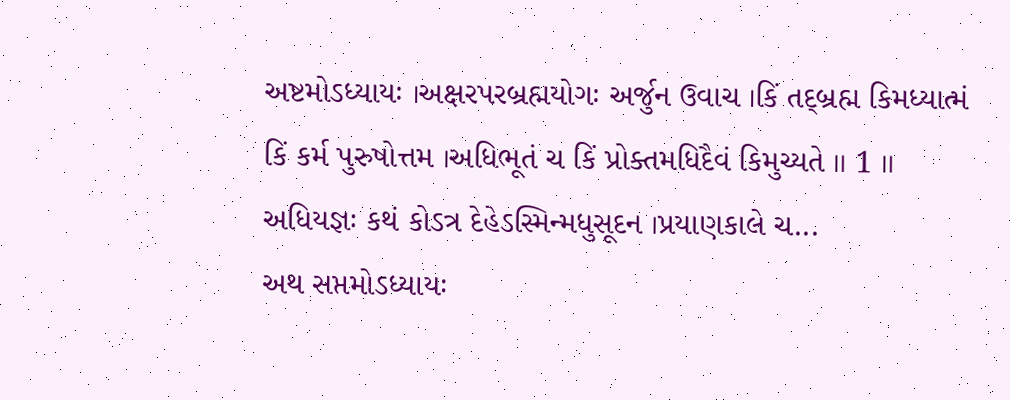અષ્ટમોઽધ્યાયઃ ।અક્ષરપરબ્રહ્મયોગઃ અર્જુન ઉવાચ ।કિં તદ્બ્રહ્મ કિમધ્યાત્મં કિં કર્મ પુરુષોત્તમ ।અધિભૂતં ચ કિં પ્રોક્તમધિદૈવં કિમુચ્યતે ॥ 1 ॥ અધિયજ્ઞઃ કથં કોઽત્ર દેહેઽસ્મિન્મધુસૂદન ।પ્રયાણકાલે ચ...
અથ સપ્તમોઽધ્યાયઃ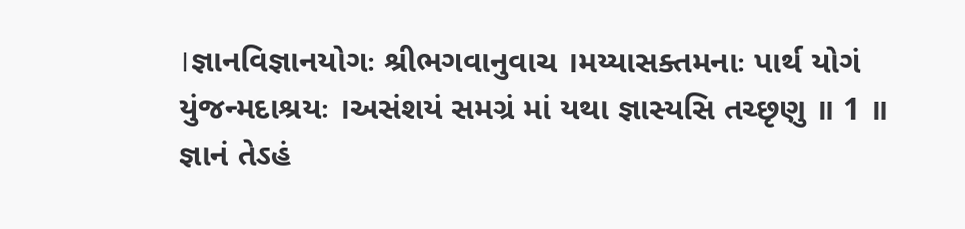।જ્ઞાનવિજ્ઞાનયોગઃ શ્રીભગવાનુવાચ ।મય્યાસક્તમનાઃ પાર્થ યોગં યુંજન્મદાશ્રયઃ ।અસંશયં સમગ્રં માં યથા જ્ઞાસ્યસિ તચ્છૃણુ ॥ 1 ॥ જ્ઞાનં તેઽહં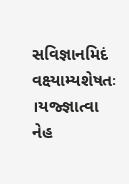સવિજ્ઞાનમિદં વક્ષ્યામ્યશેષતઃ ।યજ્જ્ઞાત્વા નેહ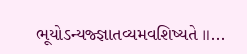ભૂયોઽન્યજ્જ્ઞાતવ્યમવશિષ્યતે ॥...